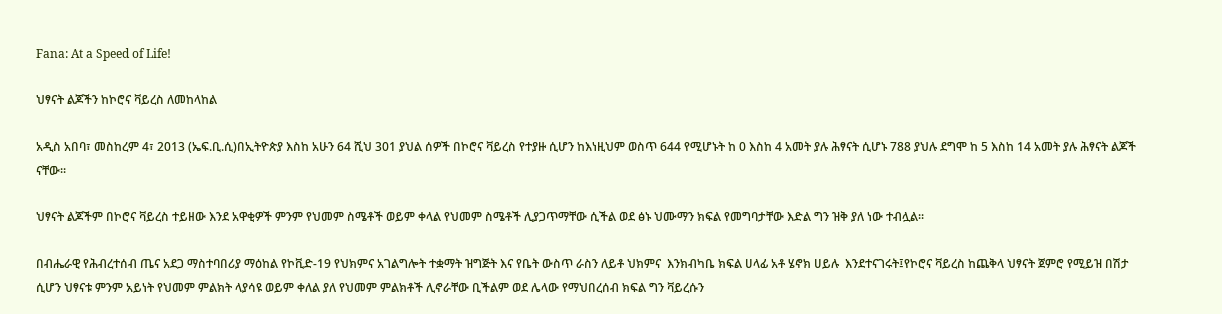Fana: At a Speed of Life!

ህፃናት ልጆችን ከኮሮና ቫይረስ ለመከላከል

አዲስ አበባ፣ መስከረም 4፣ 2013 (ኤፍ.ቢ.ሲ)በኢትዮጵያ እስከ አሁን 64 ሺህ 301 ያህል ሰዎች በኮሮና ቫይረስ የተያዙ ሲሆን ከእነዚህም ወስጥ 644 የሚሆኑት ከ 0 እስከ 4 አመት ያሉ ሕፃናት ሲሆኑ 788 ያህሉ ደግሞ ከ 5 እስከ 14 አመት ያሉ ሕፃናት ልጆች ናቸው፡፡

ህፃናት ልጆችም በኮሮና ቫይረስ ተይዘው እንደ አዋቂዎች ምንም የህመም ስሜቶች ወይም ቀላል የህመም ስሜቶች ሊያጋጥማቸው ሲችል ወደ ፅኑ ህሙማን ክፍል የመግባታቸው እድል ግን ዝቅ ያለ ነው ተብሏል፡፡

በብሔራዊ የሕብረተሰብ ጤና አደጋ ማስተባበሪያ ማዕከል የኮቪድ-19 የህክምና አገልግሎት ተቋማት ዝግጅት እና የቤት ውስጥ ራስን ለይቶ ህክምና  እንክብካቤ ክፍል ሀላፊ አቶ ሄኖክ ሀይሉ  እንደተናገሩት፤የኮሮና ቫይረስ ከጨቅላ ህፃናት ጀምሮ የሚይዝ በሽታ ሲሆን ህፃናቱ ምንም አይነት የህመም ምልክት ላያሳዩ ወይም ቀለል ያለ የህመም ምልክቶች ሊኖራቸው ቢችልም ወደ ሌላው የማህበረሰብ ክፍል ግን ቫይረሱን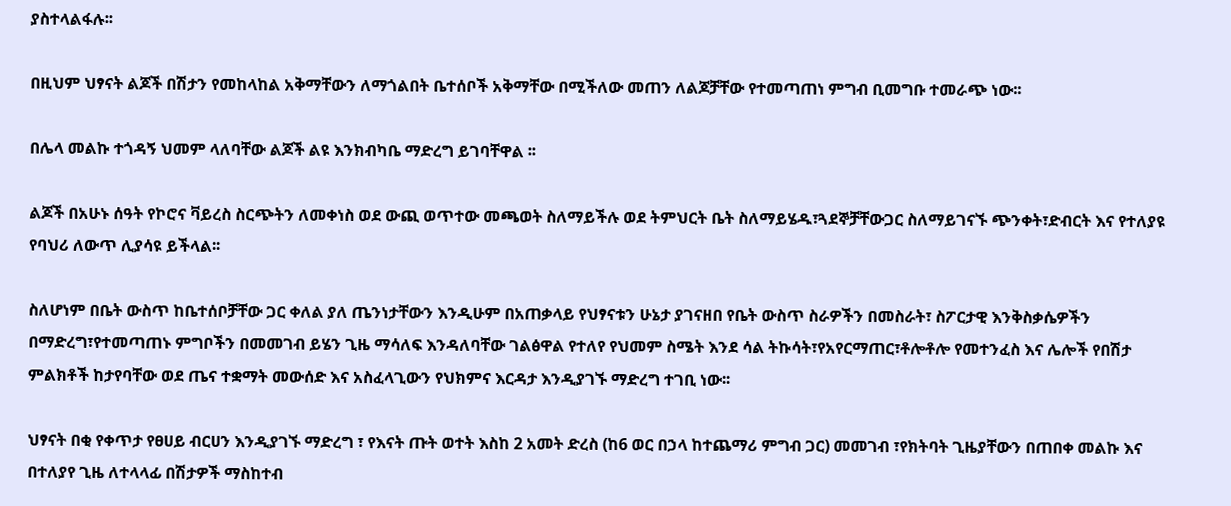ያስተላልፋሉ፡፡

በዚህም ህፃናት ልጆች በሽታን የመከላከል አቅማቸውን ለማጎልበት ቤተሰቦች አቅማቸው በሚችለው መጠን ለልጆቻቸው የተመጣጠነ ምግብ ቢመግቡ ተመራጭ ነው፡፡

በሌላ መልኩ ተጎዳኝ ህመም ላለባቸው ልጆች ልዩ እንክብካቤ ማድረግ ይገባቸዋል ፡፡

ልጆች በአሁኑ ሰዓት የኮሮና ቫይረስ ስርጭትን ለመቀነስ ወደ ውጪ ወጥተው መጫወት ስለማይችሉ ወደ ትምህርት ቤት ስለማይሄዱ፣ጓደኞቻቸውጋር ስለማይገናኙ ጭንቀት፣ድብርት እና የተለያዩ የባህሪ ለውጥ ሊያሳዩ ይችላል፡፡

ስለሆነም በቤት ውስጥ ከቤተሰቦቻቸው ጋር ቀለል ያለ ጤንነታቸውን እንዲሁም በአጠቃላይ የህፃናቱን ሁኔታ ያገናዘበ የቤት ውስጥ ስራዎችን በመስራት፣ ስፖርታዊ እንቅስቃሴዎችን በማድረግ፣የተመጣጠኑ ምግቦችን በመመገብ ይሄን ጊዜ ማሳለፍ እንዳለባቸው ገልፅዋል የተለየ የህመም ስሜት እንደ ሳል ትኩሳት፣የአየርማጠር፣ቶሎቶሎ የመተንፈስ እና ሌሎች የበሽታ ምልክቶች ከታየባቸው ወደ ጤና ተቋማት መውሰድ እና አስፈላጊውን የህክምና እርዳታ እንዲያገኙ ማድረግ ተገቢ ነው፡፡

ህፃናት በቂ የቀጥታ የፀሀይ ብርሀን እንዲያገኙ ማድረግ ፣ የእናት ጡት ወተት እስከ 2 አመት ድረስ (ከ6 ወር በኃላ ከተጨማሪ ምግብ ጋር) መመገብ ፣የክትባት ጊዜያቸውን በጠበቀ መልኩ እና በተለያየ ጊዜ ለተላላፊ በሽታዎች ማስከተብ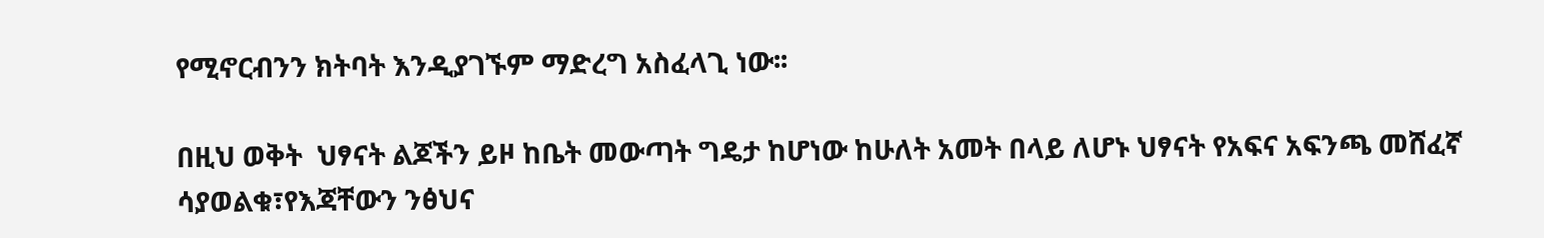የሚኖርብንን ክትባት እንዲያገኙም ማድረግ አስፈላጊ ነው፡፡

በዚህ ወቅት  ህፃናት ልጆችን ይዞ ከቤት መውጣት ግዴታ ከሆነው ከሁለት አመት በላይ ለሆኑ ህፃናት የአፍና አፍንጫ መሸፈኛ ሳያወልቁ፣የእጃቸውን ንፅህና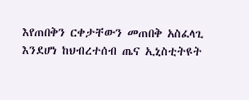እየጠበቅን ርቀታቸውን መጠበቅ አስፈላጊ እንደሆነ ከህብረተሰብ ጤና ኢኒስቲትዩት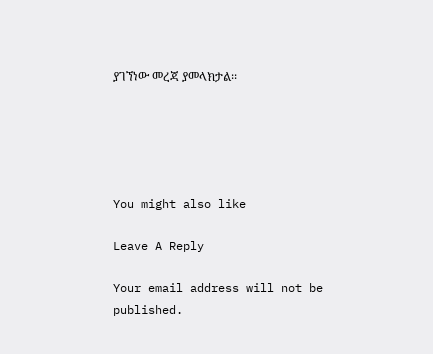ያገኘነው መረጃ ያመላክታል፡፡





You might also like

Leave A Reply

Your email address will not be published.